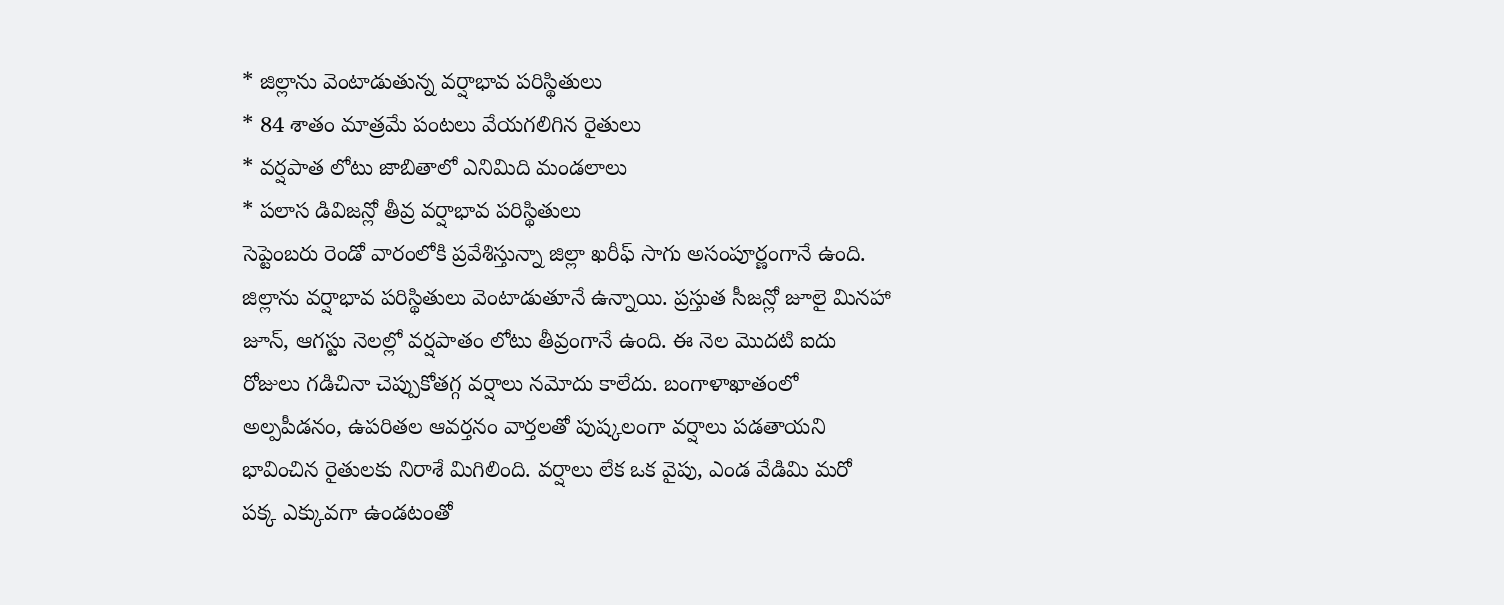* జిల్లాను వెంటాడుతున్న వర్షాభావ పరిస్థితులు
* 84 శాతం మాత్రమే పంటలు వేయగలిగిన రైతులు
* వర్షపాత లోటు జాబితాలో ఎనిమిది మండలాలు
* పలాస డివిజన్లో తీవ్ర వర్షాభావ పరిస్థితులు
సెప్టెంబరు రెండో వారంలోకి ప్రవేశిస్తున్నా జిల్లా ఖరీఫ్ సాగు అసంపూర్ణంగానే ఉంది. జిల్లాను వర్షాభావ పరిస్థితులు వెంటాడుతూనే ఉన్నాయి. ప్రస్తుత సీజన్లో జూలై మినహా జూన్, ఆగస్టు నెలల్లో వర్షపాతం లోటు తీవ్రంగానే ఉంది. ఈ నెల మొదటి ఐదు రోజులు గడిచినా చెప్పుకోతగ్గ వర్షాలు నమోదు కాలేదు. బంగాళాఖాతంలో అల్పపీడనం, ఉపరితల ఆవర్తనం వార్తలతో పుష్కలంగా వర్షాలు పడతాయని భావించిన రైతులకు నిరాశే మిగిలింది. వర్షాలు లేక ఒక వైపు, ఎండ వేడిమి మరో పక్క ఎక్కువగా ఉండటంతో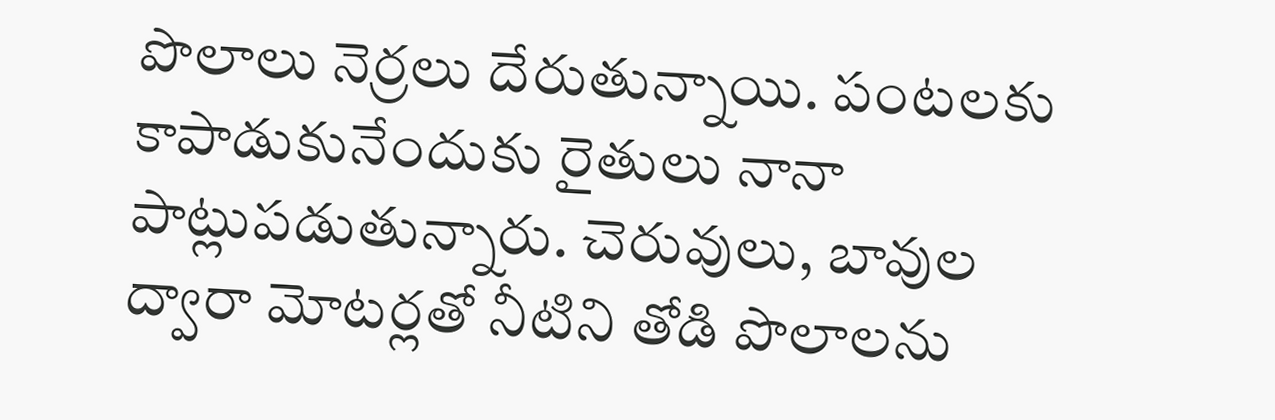పొలాలు నెర్రలు దేరుతున్నాయి. పంటలకు కాపాడుకునేందుకు రైతులు నానా పాట్లుపడుతున్నారు. చెరువులు, బావుల ద్వారా మోటర్లతో నీటిని తోడి పొలాలను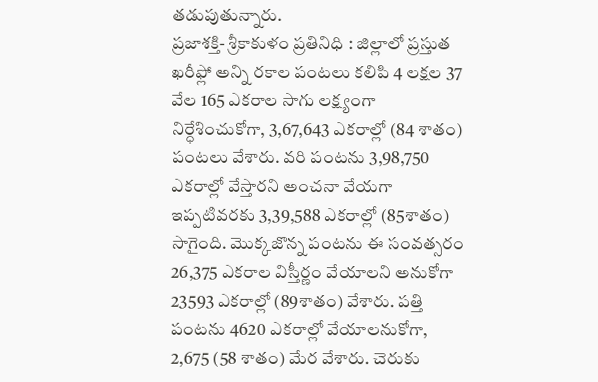తడుపుతున్నారు.
ప్రజాశక్తి- శ్రీకాకుళం ప్రతినిధి : జిల్లాలో ప్రస్తుత ఖరీఫ్లో అన్ని రకాల పంటలు కలిపి 4 లక్షల 37 వేల 165 ఎకరాల సాగు లక్ష్యంగా నిర్ధేశించుకోగా, 3,67,643 ఎకరాల్లో (84 శాతం) పంటలు వేశారు. వరి పంటను 3,98,750 ఎకరాల్లో వేస్తారని అంచనా వేయగా ఇప్పటివరకు 3,39,588 ఎకరాల్లో (85శాతం) సాగైంది. మొక్కజొన్న పంటను ఈ సంవత్సరం 26,375 ఎకరాల విస్తీర్ణం వేయాలని అనుకోగా 23593 ఎకరాల్లో (89శాతం) వేశారు. పత్తి పంటను 4620 ఎకరాల్లో వేయాలనుకోగా, 2,675 (58 శాతం) మేర వేశారు. చెరుకు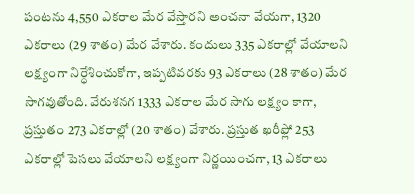పంటను 4,550 ఎకరాల మేర వేస్తారని అంచనా వేయగా, 1320 ఎకరాలు (29 శాతం) మేర వేశారు. కందులు 335 ఎకరాల్లో వేయాలని లక్ష్యంగా నిర్ధేశించుకోగా, ఇప్పటివరకు 93 ఎకరాలు (28 శాతం) మేర సాగవుతోంది. వేరుశనగ 1333 ఎకరాల మేర సాగు లక్ష్యం కాగా, ప్రస్తుతం 273 ఎకరాల్లో (20 శాతం) వేశారు. ప్రస్తుత ఖరీఫ్లో 253 ఎకరాల్లో పెసలు వేయాలని లక్ష్యంగా నిర్ణయించగా, 13 ఎకరాలు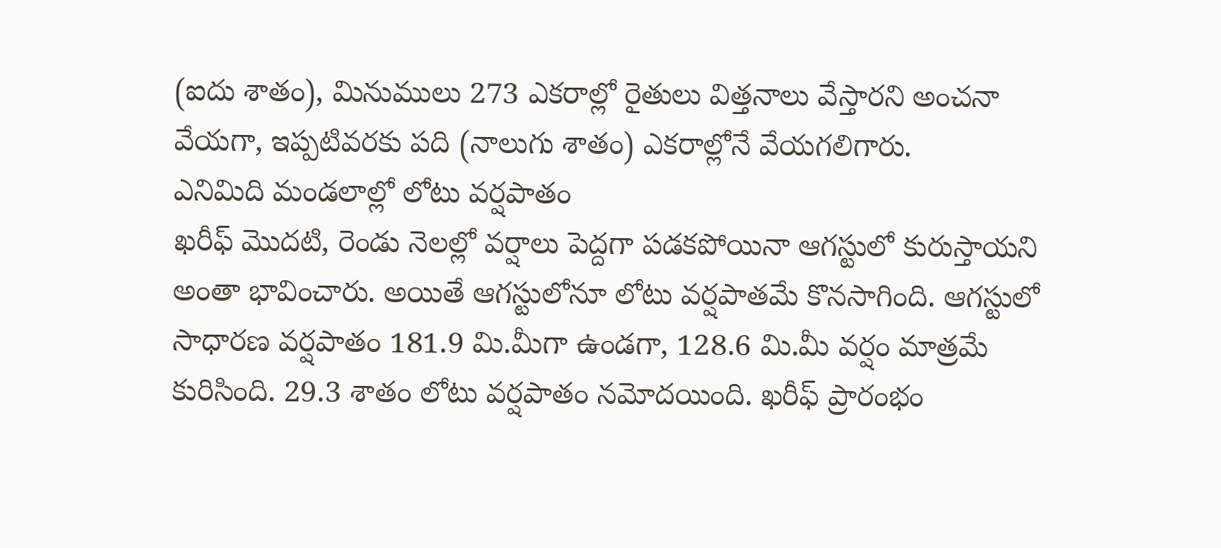(ఐదు శాతం), మినుములు 273 ఎకరాల్లో రైతులు విత్తనాలు వేస్తారని అంచనా వేయగా, ఇప్పటివరకు పది (నాలుగు శాతం) ఎకరాల్లోనే వేయగలిగారు.
ఎనిమిది మండలాల్లో లోటు వర్షపాతం
ఖరీఫ్ మొదటి, రెండు నెలల్లో వర్షాలు పెద్దగా పడకపోయినా ఆగస్టులో కురుస్తాయని అంతా భావించారు. అయితే ఆగస్టులోనూ లోటు వర్షపాతమే కొనసాగింది. ఆగస్టులో సాధారణ వర్షపాతం 181.9 మి.మీగా ఉండగా, 128.6 మి.మీ వర్షం మాత్రమే కురిసింది. 29.3 శాతం లోటు వర్షపాతం నమోదయింది. ఖరీఫ్ ప్రారంభం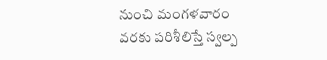నుంచి మంగళవారం వరకు పరిశీలిస్తే స్వల్ప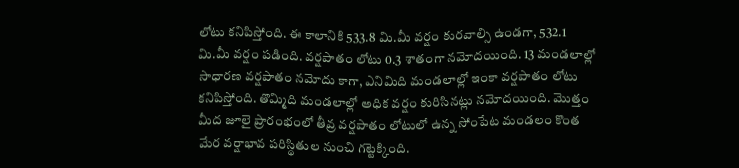లోటు కనిపిస్తోంది. ఈ కాలానికి 533.8 మి.మీ వర్షం కురవాల్సి ఉండగా, 532.1 మి.మీ వర్షం పడింది. వర్షపాతం లోటు 0.3 శాతంగా నమోదయింది. 13 మండలాల్లో సాధారణ వర్షపాతం నమోదు కాగా, ఎనిమిది మండలాల్లో ఇంకా వర్షపాతం లోటు కనిపిస్తోంది. తొమ్మిది మండలాల్లో అధిక వర్షం కురిసినట్లు నమోదయింది. మొత్తం మీద జూలై ప్రారంభంలో తీవ్ర వర్షపాతం లోటులో ఉన్న సోంపేట మండలం కొంత మేర వర్షాభావ పరిస్థితుల నుంచి గట్టెక్కింది.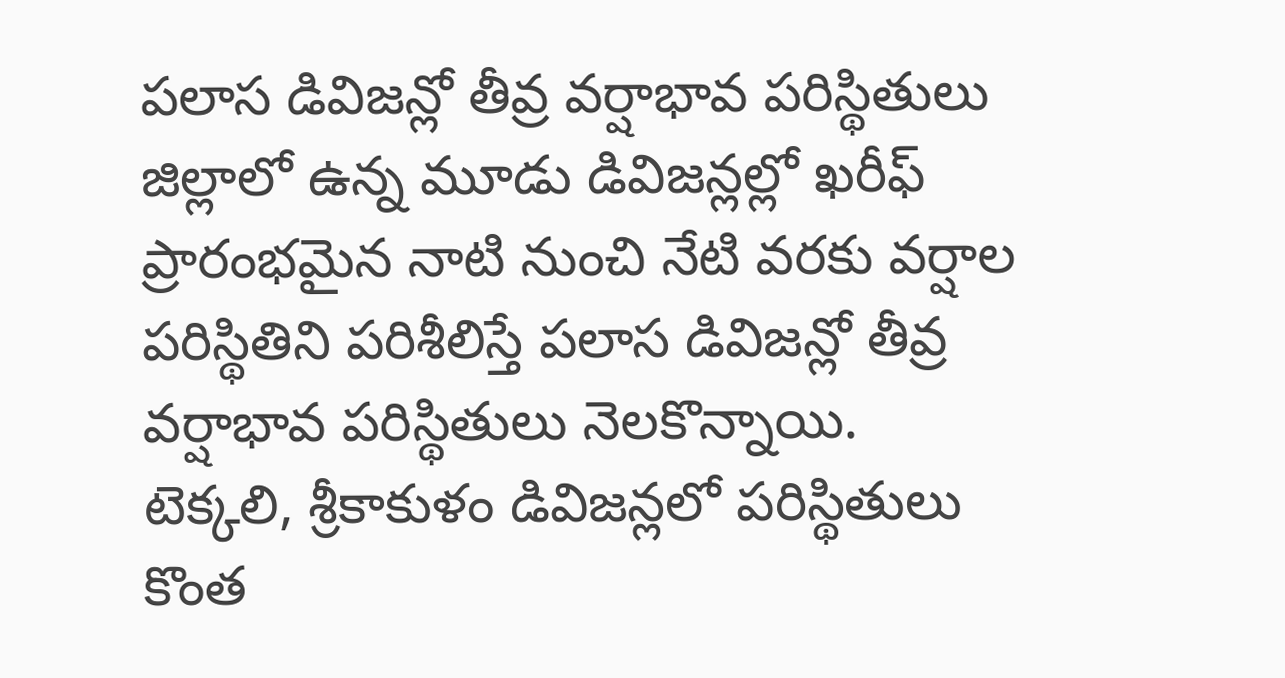పలాస డివిజన్లో తీవ్ర వర్షాభావ పరిస్థితులు
జిల్లాలో ఉన్న మూడు డివిజన్లల్లో ఖరీఫ్ ప్రారంభమైన నాటి నుంచి నేటి వరకు వర్షాల పరిస్థితిని పరిశీలిస్తే పలాస డివిజన్లో తీవ్ర వర్షాభావ పరిస్థితులు నెలకొన్నాయి. టెక్కలి, శ్రీకాకుళం డివిజన్లలో పరిస్థితులు కొంత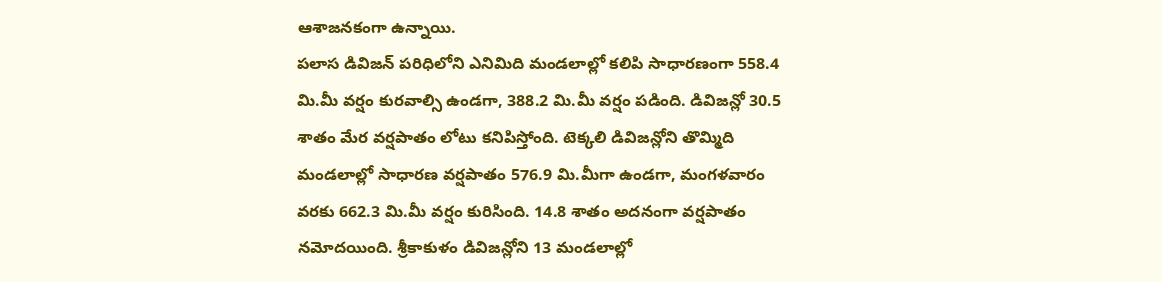ఆశాజనకంగా ఉన్నాయి.
పలాస డివిజన్ పరిధిలోని ఎనిమిది మండలాల్లో కలిపి సాధారణంగా 558.4 మి.మీ వర్షం కురవాల్సి ఉండగా, 388.2 మి.మీ వర్షం పడింది. డివిజన్లో 30.5 శాతం మేర వర్షపాతం లోటు కనిపిస్తోంది. టెక్కలి డివిజన్లోని తొమ్మిది మండలాల్లో సాధారణ వర్షపాతం 576.9 మి.మీగా ఉండగా, మంగళవారం వరకు 662.3 మి.మీ వర్షం కురిసింది. 14.8 శాతం అదనంగా వర్షపాతం నమోదయింది. శ్రీకాకుళం డివిజన్లోని 13 మండలాల్లో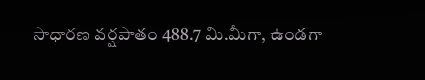సాధారణ వర్షపాతం 488.7 మి.మీగా, ఉండగా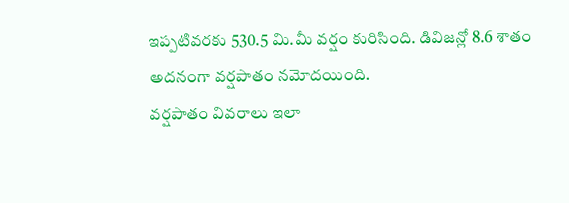ఇప్పటివరకు 530.5 మి.మీ వర్షం కురిసింది. డివిజన్లో 8.6 శాతం అదనంగా వర్షపాతం నమోదయింది.
వర్షపాతం వివరాలు ఇలా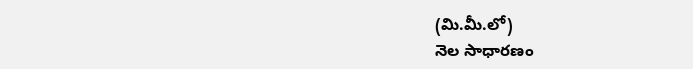(మి.మీ.లో)
నెల సాధారణం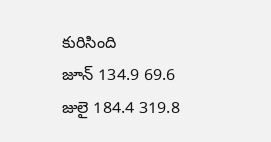కురిసింది
జూన్ 134.9 69.6
జులై 184.4 319.8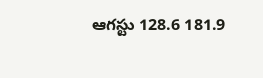ఆగస్టు 128.6 181.9